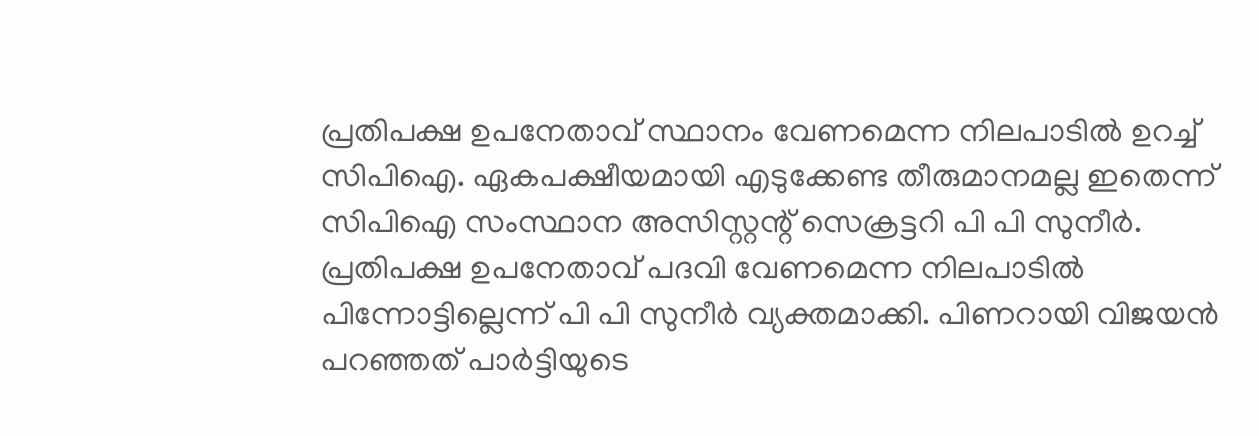പ്രതിപക്ഷ ഉപനേതാവ് സ്ഥാനം വേണമെന്ന നിലപാടിൽ ഉറച്ച് സിപിഐ. ഏകപക്ഷീയമായി എടുക്കേണ്ട തീരുമാനമല്ല ഇതെന്ന് സിപിഐ സംസ്ഥാന അസിസ്റ്റന്റ് സെക്രട്ടറി പി പി സുനീർ. പ്രതിപക്ഷ ഉപനേതാവ് പദവി വേണമെന്ന നിലപാടിൽ പിന്നോട്ടില്ലെന്ന് പി പി സുനീർ വ്യക്തമാക്കി. പിണറായി വിജയൻ പറഞ്ഞത് പാർട്ടിയുടെ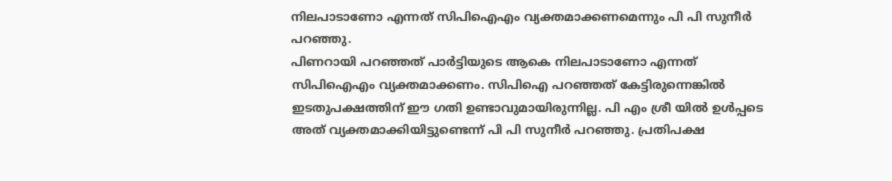നിലപാടാണോ എന്നത് സിപിഐഎം വ്യക്തമാക്കണമെന്നും പി പി സുനീർ പറഞ്ഞു.
പിണറായി പറഞ്ഞത് പാർട്ടിയുടെ ആകെ നിലപാടാണോ എന്നത് സിപിഐഎം വ്യക്തമാക്കണം. സിപിഐ പറഞ്ഞത് കേട്ടിരുന്നെങ്കിൽ ഇടതുപക്ഷത്തിന് ഈ ഗതി ഉണ്ടാവുമായിരുന്നില്ല. പി എം ശ്രീ യിൽ ഉൾപ്പടെ അത് വ്യക്തമാക്കിയിട്ടുണ്ടെന്ന് പി പി സുനീർ പറഞ്ഞു. പ്രതിപക്ഷ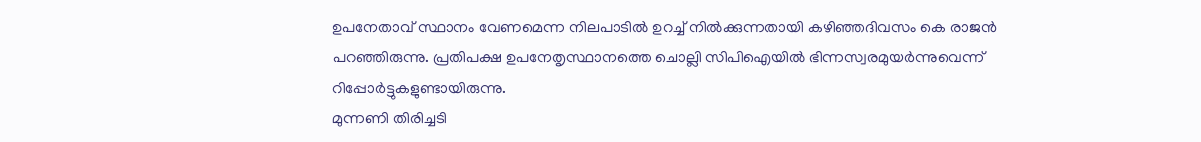ഉപനേതാവ് സ്ഥാനം വേണമെന്ന നിലപാടിൽ ഉറച്ച് നിൽക്കുന്നതായി കഴിഞ്ഞദിവസം കെ രാജൻ പറഞ്ഞിരുന്നു. പ്രതിപക്ഷ ഉപനേതൃസ്ഥാനത്തെ ചൊല്ലി സിപിഐയിൽ ഭിന്നസ്വരമുയർന്നുവെന്ന് റിപ്പോർട്ടുകളുണ്ടായിരുന്നു.
മുന്നണി തിരിച്ചടി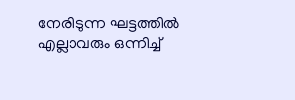നേരിടുന്ന ഘട്ടത്തിൽ എല്ലാവരും ഒന്നിച്ച്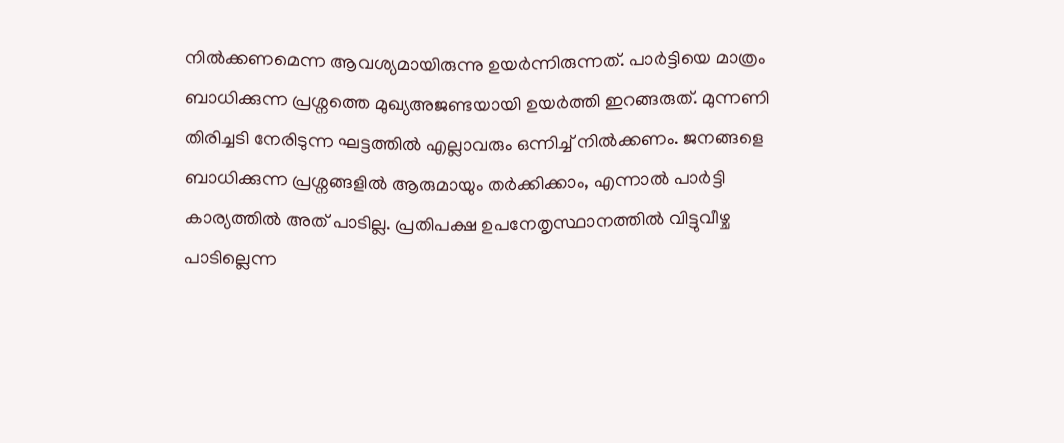നിൽക്കണമെന്ന ആവശ്യമായിരുന്നു ഉയർന്നിരുന്നത്. പാർട്ടിയെ മാത്രം ബാധിക്കുന്ന പ്രശ്നത്തെ മുഖ്യഅജണ്ടയായി ഉയർത്തി ഇറങ്ങരുത്. മുന്നണി തിരിച്ചടി നേരിടുന്ന ഘട്ടത്തിൽ എല്ലാവരും ഒന്നിച്ച് നിൽക്കണം. ജനങ്ങളെ ബാധിക്കുന്ന പ്രശ്നങ്ങളിൽ ആരുമായും തർക്കിക്കാം, എന്നാൽ പാർട്ടി കാര്യത്തിൽ അത് പാടില്ല. പ്രതിപക്ഷ ഉപനേതൃസ്ഥാനത്തിൽ വിട്ടുവീഴ്ച പാടില്ലെന്ന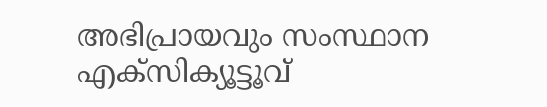അഭിപ്രായവും സംസ്ഥാന എക്സിക്യൂട്ടൂവ്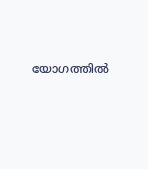യോഗത്തിൽ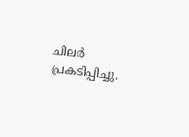ചിലർ പ്രകടിപ്പിച്ചു.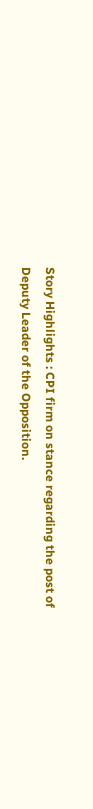Story Highlights : CPI firm on stance regarding the post of Deputy Leader of the Opposition.